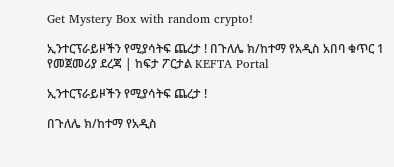Get Mystery Box with random crypto!

ኢንተርፕራይዞችን የሚያሳትፍ ጨረታ ! በጉለሌ ክ/ከተማ የአዲስ አበባ ቁጥር 1 የመጀመሪያ ደረጃ | ከፍታ ፖርታል KEFTA Portal

ኢንተርፕራይዞችን የሚያሳትፍ ጨረታ !

በጉለሌ ክ/ከተማ የአዲስ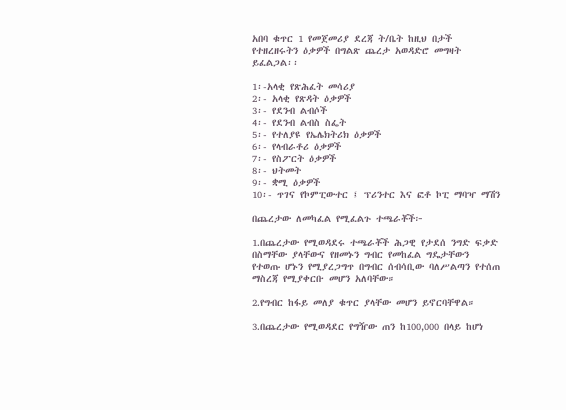አበባ ቁጥር 1 የመጀመሪያ ደረጃ ት/ቤት ከዚህ በታች የተዘረዘሩትን ዕቃዎች በግልጽ ጨረታ አወዳድሮ መግዛት ይፈልጋል፡፡

1፡-አላቂ የጽሕፈት መሳሪያ
2፡- አላቂ የጽዳት ዕቃዎች
3፡- የደንብ ልብሶች
4፡- የደንብ ልብስ ስፌት
5፡- የተለያዩ የኤሌክትሪክ ዕቃዎች
6፡- የላብራቶሪ ዕቃዎች
7፡- የስፖርት ዕቃዎች
8፡- ህትመት
9፡- ቋሚ ዕቃዎች
10፡- ጥገና የኮምፒውተር ፤ ፕሪንተር እና ፎቶ ኮፒ ማባዣ ማሽን

በጨረታው ለመካፈል የሚፈልጉ ተጫራቾች፦

1.በጨረታው የሚወዳደሩ ተጫራቾች ሕጋዊ የታደሰ ንግድ ፍቃድ በስማቸው ያላቸውና የዘመኑን ግብር የመከፈል ግዴታቸውን የተወጡ ሆኑን የሚያረጋግጥ በግብር ሰብሳቢው ባለሥልጣን የተሰጠ ማስረጃ የሚያቀርቡ መሆን አለባቸው።

2.የግብር ከፋይ መለያ ቁጥር ያላቸው መሆን ይኖርባቸዋል።

3.በጨረታው የሚወዳደር የግዥው ጠን ከ100,000 በላይ ከሆነ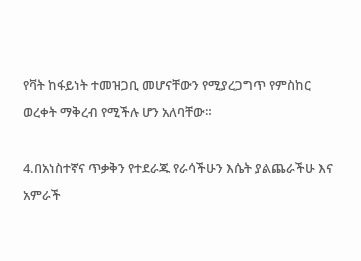የቫት ከፋይነት ተመዝጋቢ መሆናቸውን የሚያረጋግጥ የምስከር ወረቀት ማቅረብ የሚችሉ ሆን አለባቸው።

4.በአነስተኛና ጥቃቅን የተደራጁ የራሳችሁን እሴት ያልጨራችሁ እና አምራች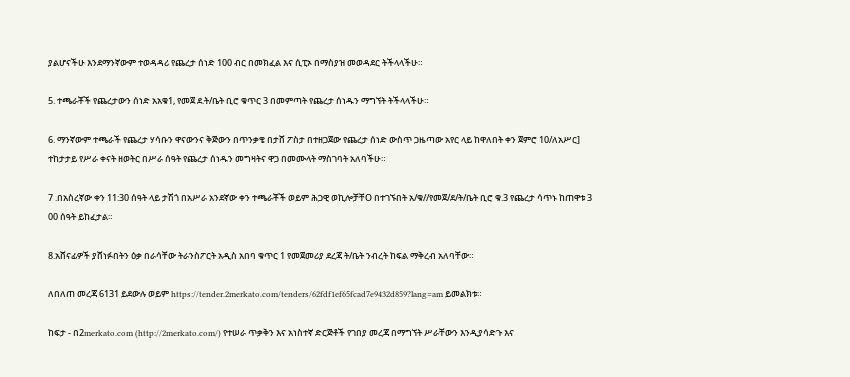ያልሆናችሁ እንደማንኛውም ተወዳዳሪ የጨረታ ሰነድ 100 ብር በመክፈል እና ሲፒኦ በማስያዝ መወዳደር ትችላላችሁ።

5. ተጫራቾች የጨረታውን ሰነድ አአቁ1, የመጀ ደ.ት/ቤት ቢሮ ቁጥር 3 በመምጣት የጨረታ ሰነዱን ማግኘት ትችላላችሁ።

6. ማንኛውም ተጫራች የጨረታ ሃሳቡን ዋናውንና ቅጅውን በጥንቃቄ በታሸ ፖስታ በተዘጋጀው የጨረታ ሰነድ ውስጥ ጋዜጣው አየር ላይ ከዋለበት ቀን ጀምሮ 10/ለአሥር] ተከታታይ የሥራ ቀናት ዘወትር በሥራ ሰዓት የጨረታ ሰነዱን መግዛትና ዋጋ በመሙላት ማስገባት አለባችሁ።

7 .በአስረኛው ቀን 11:30 ሰዓት ላይ ታሽጎ በአሥራ አንደኛው ቀን ተጫራቾች ወይም ሕጋዊ ወኪሎቻቸO በተገኙበት አ/ቁ//የመጀ/ደ/ት/ቤት ቢሮ ቁ.3 የጨረታ ሳጥኑ ከጠዋቱ 3 00 ሰዓት ይከፈታል።

8.አሸናፊዎች ያሸነፉበትን ዕቃ በራሳቸው ትራንስፖርት አዲስ አበባ ቁጥር 1 የመጀመሪያ ደረጃ ት/ቤት ንብረት ከፍል ማቅረብ አለባቸው።

ለበለጠ መረጃ 6131 ይደውሉ ወይም https://tender.2merkato.com/tenders/62fdf1ef65fcad7e9432d859?lang=am ይመልክቱ።

ከፍታ - በ2merkato.com (http://2merkato.com/) የተሠራ ጥቃቅን እና አነስተኛ ድርጅቶች የገበያ መረጃ በማግኘት ሥራቸውን እንዲያሳድጉ እና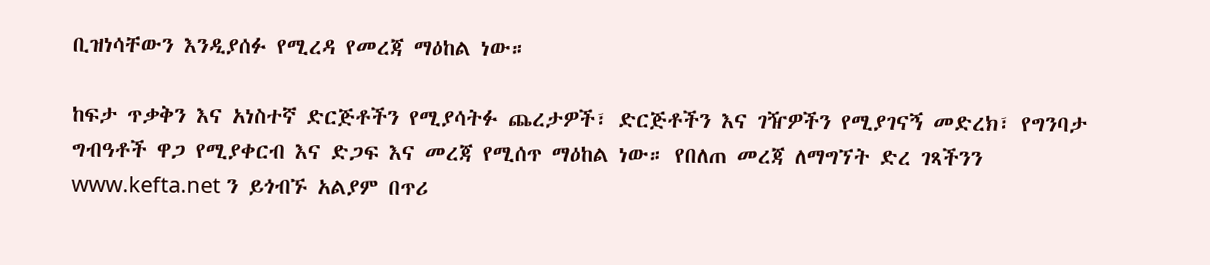ቢዝነሳቸውን እንዲያሰፉ የሚረዳ የመረጃ ማዕከል ነው።

ከፍታ ጥቃቅን እና አነስተኛ ድርጅቶችን የሚያሳትፉ ጨረታዎች፣ ድርጅቶችን እና ገዥዎችን የሚያገናኝ መድረክ፣ የግንባታ ግብዓቶች ዋጋ የሚያቀርብ እና ድጋፍ እና መረጃ የሚሰጥ ማዕከል ነው። የበለጠ መረጃ ለማግኘት ድረ ገጻችንን www.kefta.net ን ይጎብኙ አልያም በጥሪ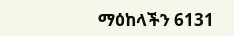ማዕከላችን 6131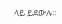ላይ ይደውሉ።